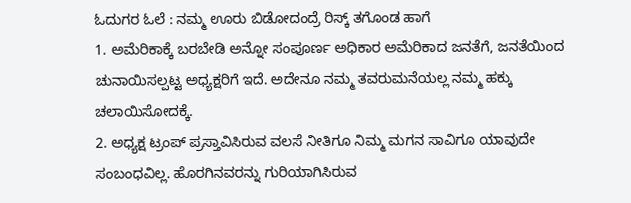ಓದುಗರ ಓಲೆ : ನಮ್ಮ ಊರು ಬಿಡೋದಂದ್ರೆ ರಿಸ್ಕ್ ತಗೊಂಡ ಹಾಗೆ
1. ಅಮೆರಿಕಾಕ್ಕೆ ಬರಬೇಡಿ ಅನ್ನೋ ಸಂಪೂರ್ಣ ಅಧಿಕಾರ ಅಮೆರಿಕಾದ ಜನತೆಗೆ, ಜನತೆಯಿಂದ ಚುನಾಯಿಸಲ್ಪಟ್ಟ ಅಧ್ಯಕ್ಷರಿಗೆ ಇದೆ. ಅದೇನೂ ನಮ್ಮ ತವರುಮನೆಯಲ್ಲ ನಮ್ಮ ಹಕ್ಕು ಚಲಾಯಿಸೋದಕ್ಕೆ.
2. ಅಧ್ಯಕ್ಷ ಟ್ರಂಪ್ ಪ್ರಸ್ತಾವಿಸಿರುವ ವಲಸೆ ನೀತಿಗೂ ನಿಮ್ಮ ಮಗನ ಸಾವಿಗೂ ಯಾವುದೇ ಸಂಬಂಧವಿಲ್ಲ. ಹೊರಗಿನವರನ್ನು ಗುರಿಯಾಗಿಸಿರುವ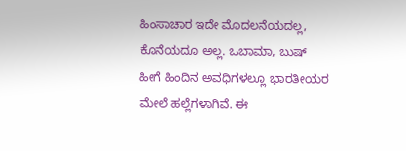ಹಿಂಸಾಚಾರ ಇದೇ ಮೊದಲನೆಯದಲ್ಲ, ಕೊನೆಯದೂ ಅಲ್ಲ. ಒಬಾಮಾ, ಬುಷ್ ಹೀಗೆ ಹಿಂದಿನ ಅವಧಿಗಳಲ್ಲೂ ಭಾರತೀಯರ ಮೇಲೆ ಹಲ್ಲೆಗಳಾಗಿವೆ. ಈ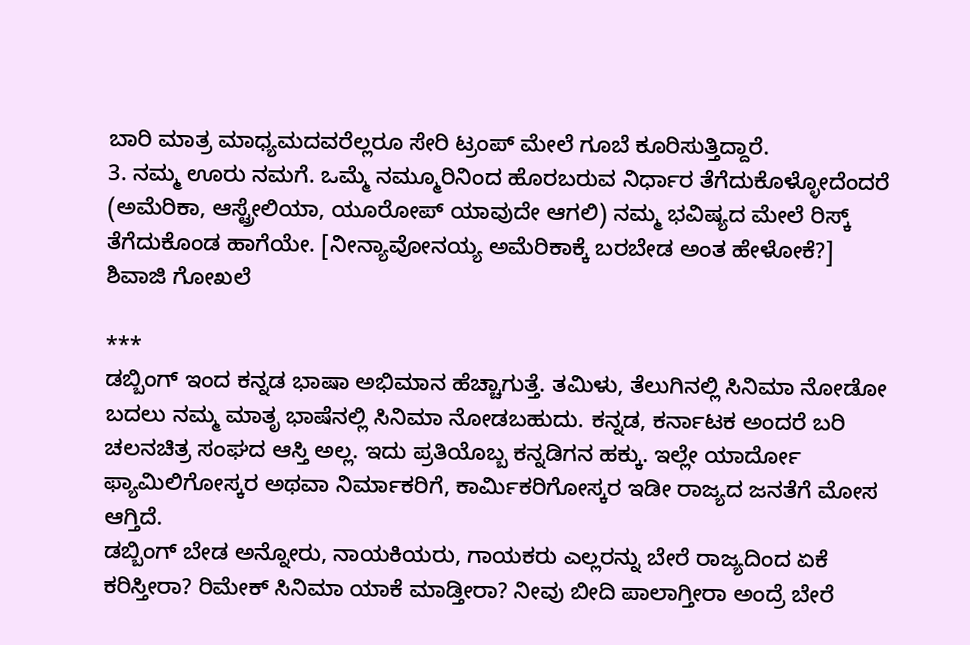ಬಾರಿ ಮಾತ್ರ ಮಾಧ್ಯಮದವರೆಲ್ಲರೂ ಸೇರಿ ಟ್ರಂಪ್ ಮೇಲೆ ಗೂಬೆ ಕೂರಿಸುತ್ತಿದ್ದಾರೆ.
3. ನಮ್ಮ ಊರು ನಮಗೆ. ಒಮ್ಮೆ ನಮ್ಮೂರಿನಿಂದ ಹೊರಬರುವ ನಿರ್ಧಾರ ತೆಗೆದುಕೊಳ್ಳೋದೆಂದರೆ (ಅಮೆರಿಕಾ, ಆಸ್ಟ್ರೇಲಿಯಾ, ಯೂರೋಪ್ ಯಾವುದೇ ಆಗಲಿ) ನಮ್ಮ ಭವಿಷ್ಯದ ಮೇಲೆ ರಿಸ್ಕ್ ತೆಗೆದುಕೊಂಡ ಹಾಗೆಯೇ. [ನೀನ್ಯಾವೋನಯ್ಯ ಅಮೆರಿಕಾಕ್ಕೆ ಬರಬೇಡ ಅಂತ ಹೇಳೋಕೆ?]
ಶಿವಾಜಿ ಗೋಖಲೆ

***
ಡಬ್ಬಿಂಗ್ ಇಂದ ಕನ್ನಡ ಭಾಷಾ ಅಭಿಮಾನ ಹೆಚ್ಚಾಗುತ್ತೆ. ತಮಿಳು, ತೆಲುಗಿನಲ್ಲಿ ಸಿನಿಮಾ ನೋಡೋ ಬದಲು ನಮ್ಮ ಮಾತೃ ಭಾಷೆನಲ್ಲಿ ಸಿನಿಮಾ ನೋಡಬಹುದು. ಕನ್ನಡ, ಕರ್ನಾಟಕ ಅಂದರೆ ಬರಿ ಚಲನಚಿತ್ರ ಸಂಘದ ಆಸ್ತಿ ಅಲ್ಲ. ಇದು ಪ್ರತಿಯೊಬ್ಬ ಕನ್ನಡಿಗನ ಹಕ್ಕು. ಇಲ್ಲೇ ಯಾರ್ದೋ ಫ್ಯಾಮಿಲಿಗೋಸ್ಕರ ಅಥವಾ ನಿರ್ಮಾಕರಿಗೆ, ಕಾರ್ಮಿಕರಿಗೋಸ್ಕರ ಇಡೀ ರಾಜ್ಯದ ಜನತೆಗೆ ಮೋಸ ಆಗ್ತಿದೆ.
ಡಬ್ಬಿಂಗ್ ಬೇಡ ಅನ್ನೋರು, ನಾಯಕಿಯರು, ಗಾಯಕರು ಎಲ್ಲರನ್ನು ಬೇರೆ ರಾಜ್ಯದಿಂದ ಏಕೆ ಕರಿಸ್ತೀರಾ? ರಿಮೇಕ್ ಸಿನಿಮಾ ಯಾಕೆ ಮಾಡ್ತೀರಾ? ನೀವು ಬೀದಿ ಪಾಲಾಗ್ತೀರಾ ಅಂದ್ರೆ ಬೇರೆ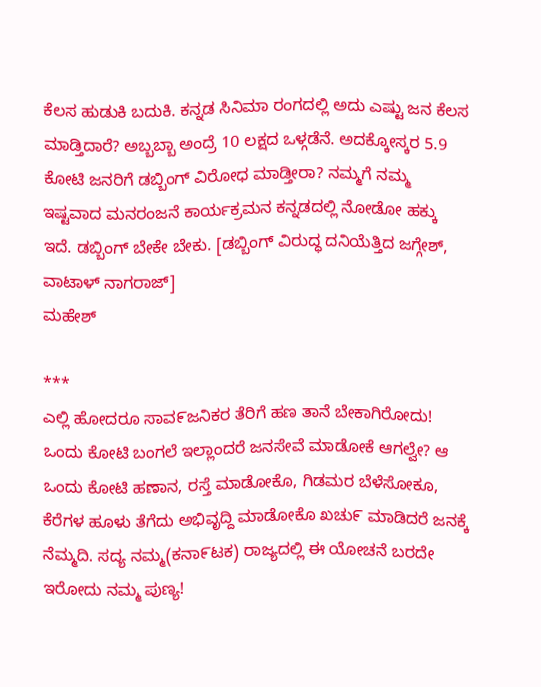ಕೆಲಸ ಹುಡುಕಿ ಬದುಕಿ. ಕನ್ನಡ ಸಿನಿಮಾ ರಂಗದಲ್ಲಿ ಅದು ಎಷ್ಟು ಜನ ಕೆಲಸ ಮಾಡ್ತಿದಾರೆ? ಅಬ್ಬಬ್ಬಾ ಅಂದ್ರೆ 10 ಲಕ್ಷದ ಒಳ್ಗಡೆನೆ. ಅದಕ್ಕೋಸ್ಕರ 5.9 ಕೋಟಿ ಜನರಿಗೆ ಡಬ್ಬಿಂಗ್ ವಿರೋಧ ಮಾಡ್ತೀರಾ? ನಮ್ಮಗೆ ನಮ್ಮ ಇಷ್ಟವಾದ ಮನರಂಜನೆ ಕಾರ್ಯಕ್ರಮನ ಕನ್ನಡದಲ್ಲಿ ನೋಡೋ ಹಕ್ಕು ಇದೆ. ಡಬ್ಬಿಂಗ್ ಬೇಕೇ ಬೇಕು. [ಡಬ್ಬಿಂಗ್ ವಿರುದ್ಧ ದನಿಯೆತ್ತಿದ ಜಗ್ಗೇಶ್, ವಾಟಾಳ್ ನಾಗರಾಜ್]
ಮಹೇಶ್

***
ಎಲ್ಲಿ ಹೋದರೂ ಸಾವ೯ಜನಿಕರ ತೆರಿಗೆ ಹಣ ತಾನೆ ಬೇಕಾಗಿರೋದು! ಒಂದು ಕೋಟಿ ಬಂಗಲೆ ಇಲ್ಲಾಂದರೆ ಜನಸೇವೆ ಮಾಡೋಕೆ ಆಗಲ್ವೇ? ಆ ಒಂದು ಕೋಟಿ ಹಣಾನ, ರಸ್ತೆ ಮಾಡೋಕೊ, ಗಿಡಮರ ಬೆಳೆಸೋಕೂ, ಕೆರೆಗಳ ಹೂಳು ತೆಗೆದು ಅಭಿವೃದ್ದಿ ಮಾಡೋಕೊ ಖಚು೯ ಮಾಡಿದರೆ ಜನಕ್ಕೆ ನೆಮ್ಮದಿ. ಸದ್ಯ ನಮ್ಮ(ಕನಾ೯ಟಕ) ರಾಜ್ಯದಲ್ಲಿ ಈ ಯೋಚನೆ ಬರದೇ ಇರೋದು ನಮ್ಮ ಪುಣ್ಯ!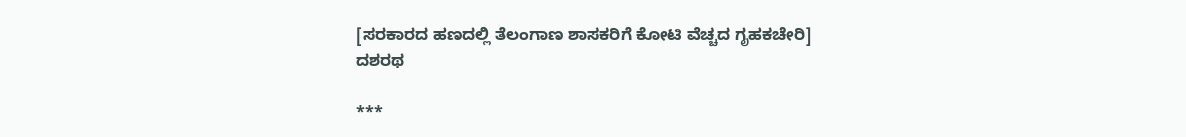[ಸರಕಾರದ ಹಣದಲ್ಲಿ ತೆಲಂಗಾಣ ಶಾಸಕರಿಗೆ ಕೋಟಿ ವೆಚ್ಚದ ಗೃಹಕಚೇರಿ]
ದಶರಥ

***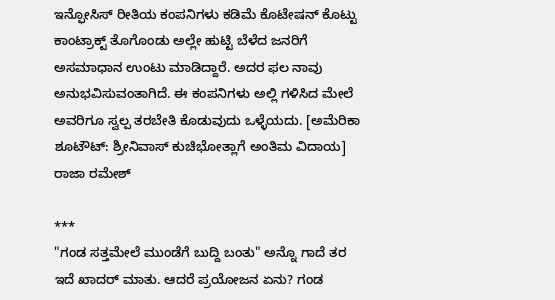ಇನ್ಫೋಸಿಸ್ ರೀತಿಯ ಕಂಪನಿಗಳು ಕಡಿಮೆ ಕೊಟೇಷನ್ ಕೊಟ್ಟು ಕಾಂಟ್ರಾಕ್ಟ್ ತೊಗೊಂಡು ಅಲ್ಲೇ ಹುಟ್ಟಿ ಬೆಳೆದ ಜನರಿಗೆ ಅಸಮಾಧಾನ ಉಂಟು ಮಾಡಿದ್ದಾರೆ. ಅದರ ಫಲ ನಾವು ಅನುಭವಿಸುವಂತಾಗಿದೆ. ಈ ಕಂಪನಿಗಳು ಅಲ್ಲಿ ಗಳಿಸಿದ ಮೇಲೆ ಅವರಿಗೂ ಸ್ವಲ್ಪ ತರಬೇತಿ ಕೊಡುವುದು ಒಳ್ಳೆಯದು. [ಅಮೆರಿಕಾ ಶೂಟೌಟ್: ಶ್ರೀನಿವಾಸ್ ಕುಚಿಭೋತ್ಲಾಗೆ ಅಂತಿಮ ವಿದಾಯ]
ರಾಜಾ ರಮೇಶ್

***
"ಗಂಡ ಸತ್ತಮೇಲೆ ಮುಂಡೆಗೆ ಬುದ್ದಿ ಬಂತು" ಅನ್ನೊ ಗಾದೆ ತರ ಇದೆ ಖಾದರ್ ಮಾತು. ಆದರೆ ಪ್ರಯೋಜನ ಏನು? ಗಂಡ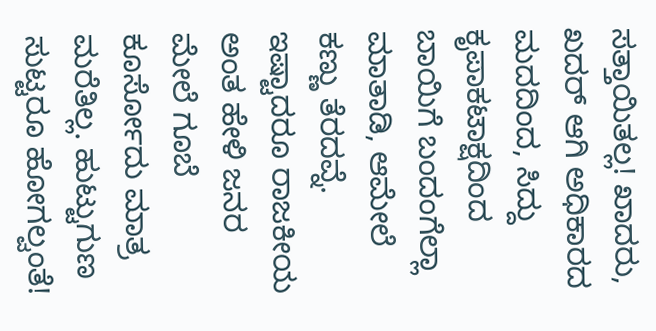ಸತ್ತಾಯಿತಲ್ಲ! ಖಾದರು, ಖದರ್ ಆಗಿ ಅಧಿಕಾರದ ಮದದಿಂದ, ಸಿದ್ದು ಕೃಪಾಕಟಾಕ್ಷದಿಂದ ಬಾಯಿಗೆ ಬಂದಂಗೆಲ್ಲಾ ಮಾತಾಡಿ, ಆಮೇಲೆ ಕಣ್ಣು ತೆರದವ್ನೆ. ಇಷ್ಟಾದರೂ ರಾಜಕೀಯ ಅಂತ ಹೇಳಿ ಜನರ ಮೇಲೆ ಗೂಬೆ ಕೂರ್ಸೋದು ಮಾತ್ರ ಮರೆತಿಲ್ಲ. ಹುಟ್ಟುಗುಣ ಸುಟ್ಟರೂ ಹೋಗಲ್ವಂತೆ!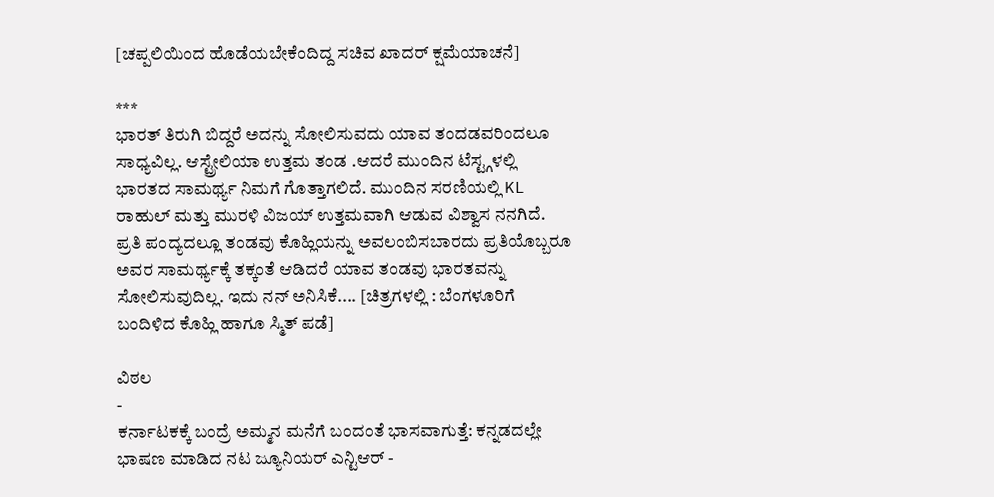[ಚಪ್ಪಲಿಯಿಂದ ಹೊಡೆಯಬೇಕೆಂದಿದ್ದ ಸಚಿವ ಖಾದರ್ ಕ್ಷಮೆಯಾಚನೆ]

***
ಭಾರತ್ ತಿರುಗಿ ಬಿದ್ದರೆ ಅದನ್ನು ಸೋಲಿಸುವದು ಯಾವ ತಂದಡವರಿಂದಲೂ ಸಾಧ್ಯವಿಲ್ಲ. ಆಸ್ಟ್ರೇಲಿಯಾ ಉತ್ತಮ ತಂಡ .ಆದರೆ ಮುಂದಿನ ಟೆಸ್ಟ್ಗಳಲ್ಲಿ ಭಾರತದ ಸಾಮರ್ಥ್ಯ ನಿಮಗೆ ಗೊತ್ತಾಗಲಿದೆ. ಮುಂದಿನ ಸರಣಿಯಲ್ಲಿ KL ರಾಹುಲ್ ಮತ್ತು ಮುರಳಿ ವಿಜಯ್ ಉತ್ತಮವಾಗಿ ಆಡುವ ವಿಶ್ವಾಸ ನನಗಿದೆ. ಪ್ರತಿ ಪಂದ್ಯದಲ್ಲೂ ತಂಡವು ಕೊಹ್ಲಿಯನ್ನು ಅವಲಂಬಿಸಬಾರದು ಪ್ರತಿಯೊಬ್ಬರೂ ಅವರ ಸಾಮರ್ಥ್ಯಕ್ಕೆ ತಕ್ಕಂತೆ ಆಡಿದರೆ ಯಾವ ತಂಡವು ಭಾರತವನ್ನು ಸೋಲಿಸುವುದಿಲ್ಲ. ಇದು ನನ್ ಅನಿಸಿಕೆ.... [ಚಿತ್ರಗಳಲ್ಲಿ : ಬೆಂಗಳೂರಿಗೆ ಬಂದಿಳಿದ ಕೊಹ್ಲಿ ಹಾಗೂ ಸ್ಮಿತ್ ಪಡೆ]

ವಿಠಲ
-
ಕರ್ನಾಟಕಕ್ಕೆ ಬಂದ್ರೆ ಅಮ್ಮನ ಮನೆಗೆ ಬಂದಂತೆ ಭಾಸವಾಗುತ್ತೆ: ಕನ್ನಡದಲ್ಲೇ ಭಾಷಣ ಮಾಡಿದ ನಟ ಜ್ಯೂನಿಯರ್ ಎನ್ಟಿಆರ್ -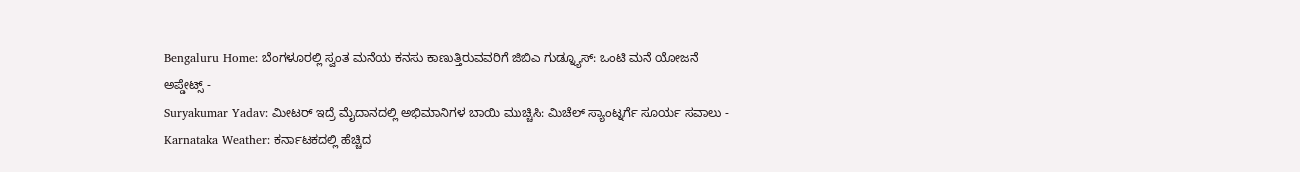Bengaluru Home: ಬೆಂಗಳೂರಲ್ಲಿ ಸ್ವಂತ ಮನೆಯ ಕನಸು ಕಾಣುತ್ತಿರುವವರಿಗೆ ಜಿಬಿಎ ಗುಡ್ನ್ಯೂಸ್: ಒಂಟಿ ಮನೆ ಯೋಜನೆ ಅಪ್ಡೇಟ್ಸ್ -
Suryakumar Yadav: ಮೀಟರ್ ಇದ್ರೆ ಮೈದಾನದಲ್ಲಿ ಅಭಿಮಾನಿಗಳ ಬಾಯಿ ಮುಚ್ಚಿಸಿ: ಮಿಚೆಲ್ ಸ್ಯಾಂಟ್ನರ್ಗೆ ಸೂರ್ಯ ಸವಾಲು -
Karnataka Weather: ಕರ್ನಾಟಕದಲ್ಲಿ ಹೆಚ್ಚಿದ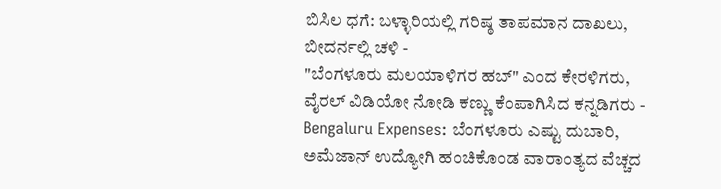ಬಿಸಿಲ ಧಗೆ: ಬಳ್ಳಾರಿಯಲ್ಲಿ ಗರಿಷ್ಠ ತಾಪಮಾನ ದಾಖಲು, ಬೀದರ್ನಲ್ಲಿ ಚಳಿ -
"ಬೆಂಗಳೂರು ಮಲಯಾಳಿಗರ ಹಬ್" ಎಂದ ಕೇರಳಿಗರು, ವೈರಲ್ ವಿಡಿಯೋ ನೋಡಿ ಕಣ್ಣು ಕೆಂಪಾಗಿಸಿದ ಕನ್ನಡಿಗರು -
Bengaluru Expenses: ಬೆಂಗಳೂರು ಎಷ್ಟು ದುಬಾರಿ, ಅಮೆಜಾನ್ ಉದ್ಯೋಗಿ ಹಂಚಿಕೊಂಡ ವಾರಾಂತ್ಯದ ವೆಚ್ಚದ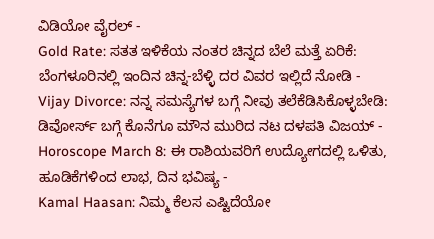ವಿಡಿಯೋ ವೈರಲ್ -
Gold Rate: ಸತತ ಇಳಿಕೆಯ ನಂತರ ಚಿನ್ನದ ಬೆಲೆ ಮತ್ತೆ ಏರಿಕೆ: ಬೆಂಗಳೂರಿನಲ್ಲಿ ಇಂದಿನ ಚಿನ್ನ-ಬೆಳ್ಳಿ ದರ ವಿವರ ಇಲ್ಲಿದೆ ನೋಡಿ -
Vijay Divorce: ನನ್ನ ಸಮಸ್ಯೆಗಳ ಬಗ್ಗೆ ನೀವು ತಲೆಕೆಡಿಸಿಕೊಳ್ಳಬೇಡಿ: ಡಿವೋರ್ಸ್ ಬಗ್ಗೆ ಕೊನೆಗೂ ಮೌನ ಮುರಿದ ನಟ ದಳಪತಿ ವಿಜಯ್ -
Horoscope March 8: ಈ ರಾಶಿಯವರಿಗೆ ಉದ್ಯೋಗದಲ್ಲಿ ಒಳಿತು, ಹೂಡಿಕೆಗಳಿಂದ ಲಾಭ, ದಿನ ಭವಿಷ್ಯ -
Kamal Haasan: ನಿಮ್ಮ ಕೆಲಸ ಎಷ್ಟಿದೆಯೋ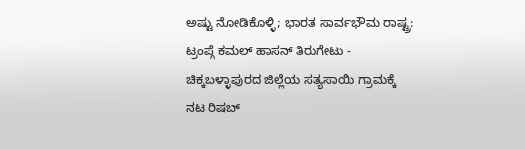ಅಷ್ಟು ನೋಡಿಕೊಳ್ಳಿ; ಭಾರತ ಸಾರ್ವಭೌಮ ರಾಷ್ಟ್ರ: ಟ್ರಂಪ್ಗೆ ಕಮಲ್ ಹಾಸನ್ ತಿರುಗೇಟು -
ಚಿಕ್ಕಬಳ್ಳಾಪುರದ ಜಿಲ್ಲೆಯ ಸತ್ಯಸಾಯಿ ಗ್ರಾಮಕ್ಕೆ ನಟ ರಿಷಬ್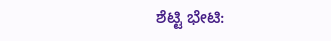ಶೆಟ್ಟಿ ಭೇಟಿ: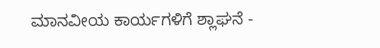ಮಾನವೀಯ ಕಾರ್ಯಗಳಿಗೆ ಶ್ಲಾಘನೆ -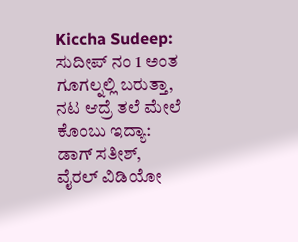Kiccha Sudeep: ಸುದೀಪ್ ನಂ 1 ಅಂತ ಗೂಗಲ್ನಲ್ಲಿ ಬರುತ್ತಾ, ನಟ ಆದ್ರೆ ತಲೆ ಮೇಲೆ ಕೊಂಬು ಇದ್ಯಾ: ಡಾಗ್ ಸತೀಶ್, ವೈರಲ್ ವಿಡಿಯೋ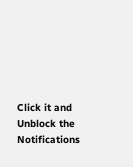Click it and Unblock the Notifications